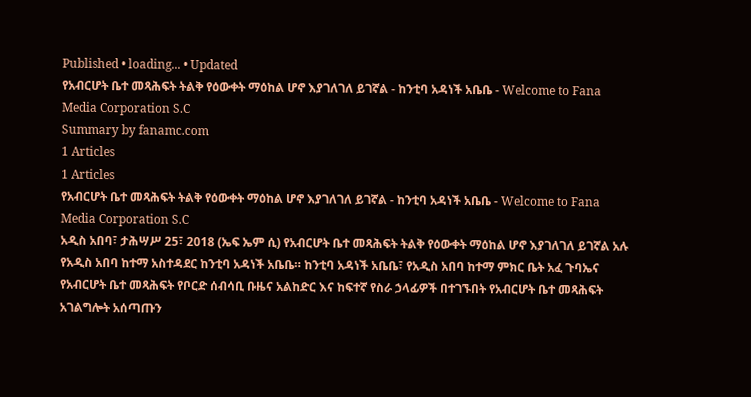Published • loading... • Updated
የአብርሆት ቤተ መጻሕፍት ትልቅ የዕውቀት ማዕከል ሆኖ እያገለገለ ይገኛል - ከንቲባ አዳነች አቤቤ - Welcome to Fana Media Corporation S.C
Summary by fanamc.com
1 Articles
1 Articles
የአብርሆት ቤተ መጻሕፍት ትልቅ የዕውቀት ማዕከል ሆኖ እያገለገለ ይገኛል - ከንቲባ አዳነች አቤቤ - Welcome to Fana Media Corporation S.C
አዲስ አበባ፣ ታሕሣሥ 25፣ 2018 (ኤፍ ኤም ሲ) የአብርሆት ቤተ መጻሕፍት ትልቅ የዕውቀት ማዕከል ሆኖ እያገለገለ ይገኛል አሉ የአዲስ አበባ ከተማ አስተዳደር ከንቲባ አዳነች አቤቤ። ከንቲባ አዳነች አቤቤ፣ የአዲስ አበባ ከተማ ምክር ቤት አፈ ጉባኤና የአብርሆት ቤተ መጻሕፍት የቦርድ ሰብሳቢ ቡዜና አልከድር እና ከፍተኛ የስራ ኃላፊዎች በተገኙበት የአብርሆት ቤተ መጻሕፍት አገልግሎት አሰጣጡን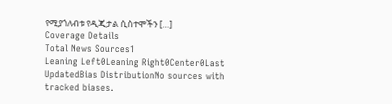የሚያጎለብቱ የዲጂታል ሲስተሞችን […]
Coverage Details
Total News Sources1
Leaning Left0Leaning Right0Center0Last UpdatedBias DistributionNo sources with tracked biases.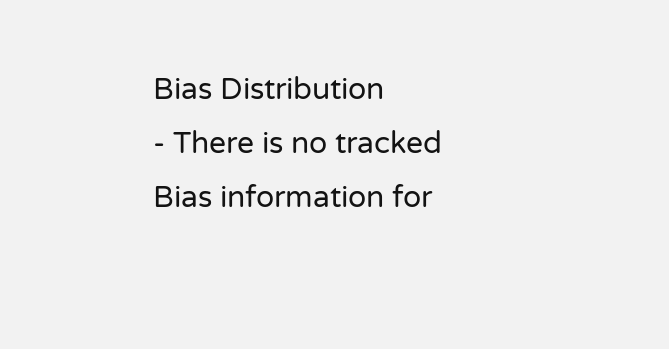Bias Distribution
- There is no tracked Bias information for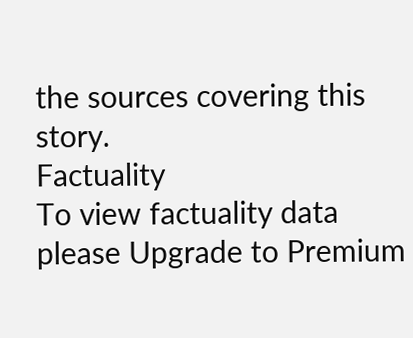the sources covering this story.
Factuality
To view factuality data please Upgrade to Premium